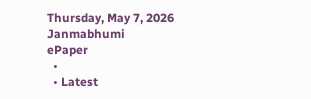Thursday, May 7, 2026
Janmabhumi
ePaper
  •
  • Latest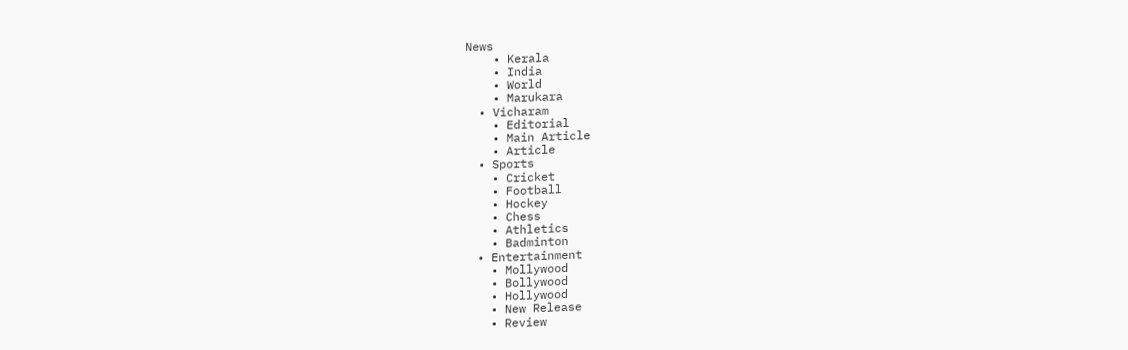News
    • Kerala
    • India
    • World
    • Marukara
  • Vicharam
    • Editorial
    • Main Article
    • Article
  • Sports
    • Cricket
    • Football
    • Hockey
    • Chess
    • Athletics
    • Badminton
  • Entertainment
    • Mollywood
    • Bollywood
    • Hollywood
    • New Release
    • Review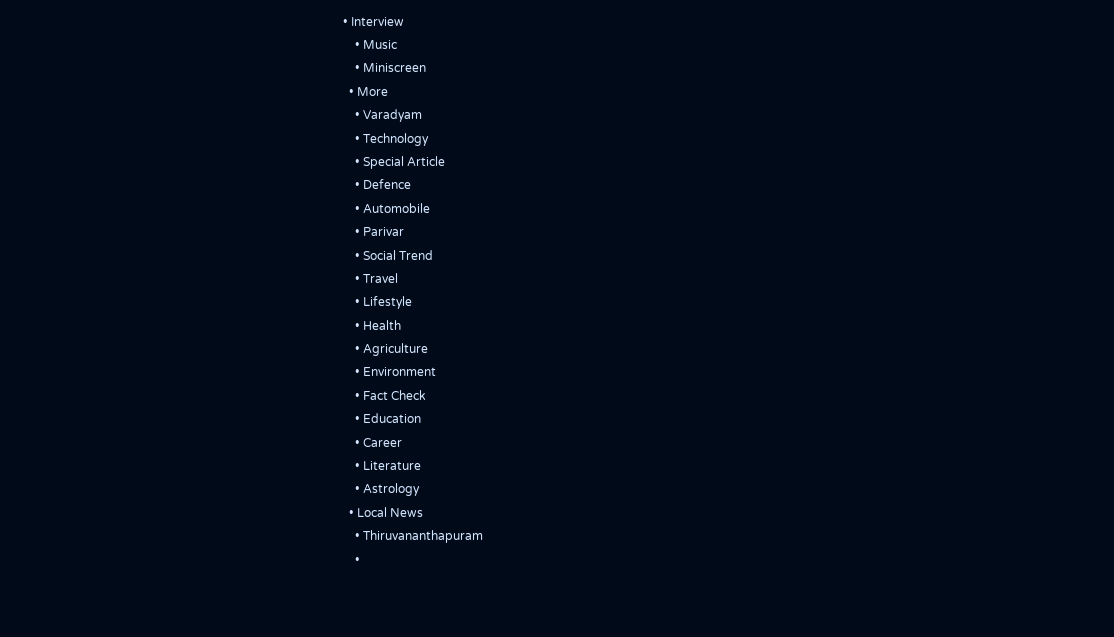• Interview
    • Music
    • Miniscreen
  • More
    • Varadyam
    • Technology
    • Special Article
    • Defence
    • Automobile
    • Parivar
    • Social Trend
    • Travel
    • Lifestyle
    • Health
    • Agriculture
    • Environment
    • Fact Check
    • Education
    • Career
    • Literature
    • Astrology
  • Local News
    • Thiruvananthapuram
    •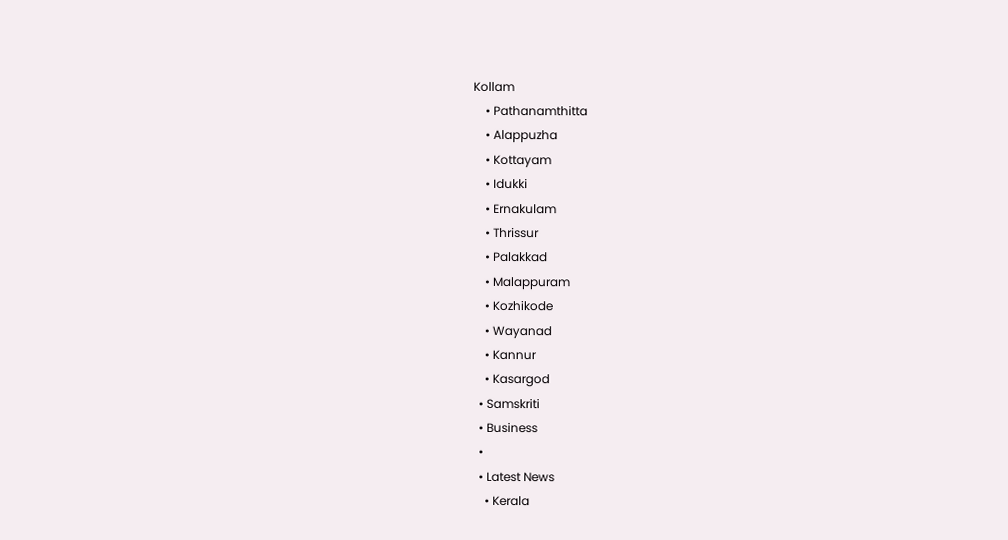Kollam
    • Pathanamthitta
    • Alappuzha
    • Kottayam
    • Idukki
    • Ernakulam
    • Thrissur
    • Palakkad
    • Malappuram
    • Kozhikode
    • Wayanad
    • Kannur
    • Kasargod
  • Samskriti
  • Business
  •
  • Latest News
    • Kerala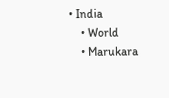• India
    • World
    • Marukara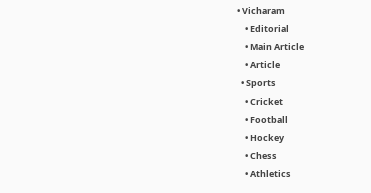• Vicharam
    • Editorial
    • Main Article
    • Article
  • Sports
    • Cricket
    • Football
    • Hockey
    • Chess
    • Athletics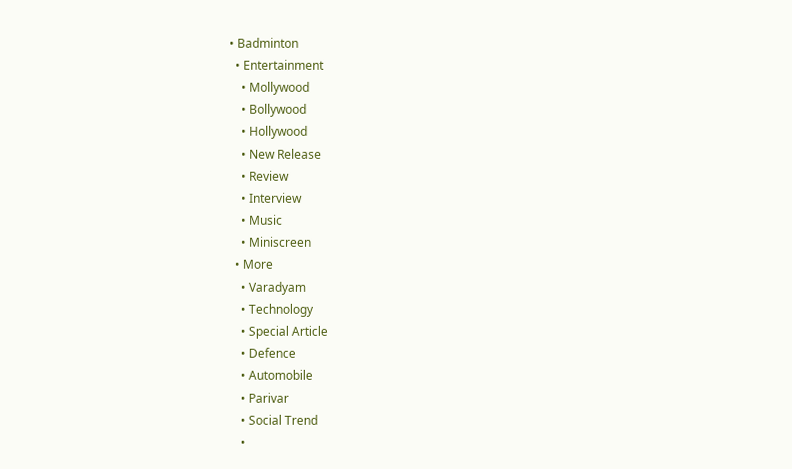• Badminton
  • Entertainment
    • Mollywood
    • Bollywood
    • Hollywood
    • New Release
    • Review
    • Interview
    • Music
    • Miniscreen
  • More
    • Varadyam
    • Technology
    • Special Article
    • Defence
    • Automobile
    • Parivar
    • Social Trend
    •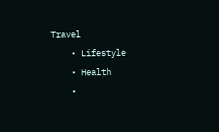Travel
    • Lifestyle
    • Health
    •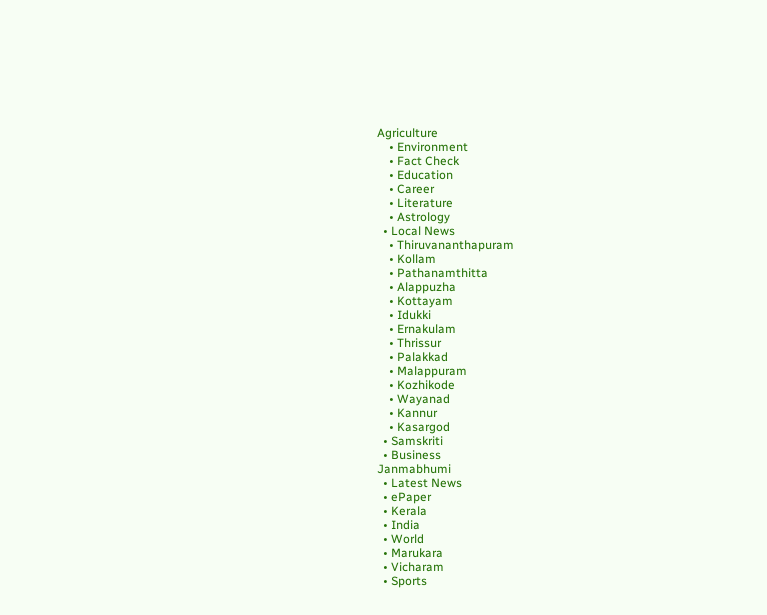Agriculture
    • Environment
    • Fact Check
    • Education
    • Career
    • Literature
    • Astrology
  • Local News
    • Thiruvananthapuram
    • Kollam
    • Pathanamthitta
    • Alappuzha
    • Kottayam
    • Idukki
    • Ernakulam
    • Thrissur
    • Palakkad
    • Malappuram
    • Kozhikode
    • Wayanad
    • Kannur
    • Kasargod
  • Samskriti
  • Business
Janmabhumi
  • Latest News
  • ePaper
  • Kerala
  • India
  • World
  • Marukara
  • Vicharam
  • Sports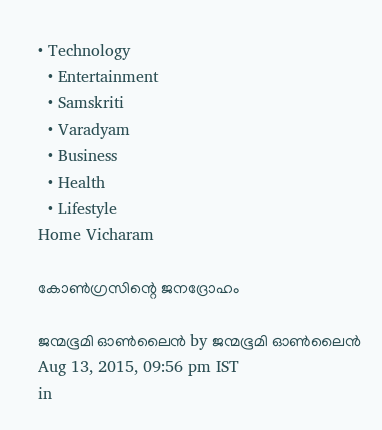• Technology
  • Entertainment
  • Samskriti
  • Varadyam
  • Business
  • Health
  • Lifestyle
Home Vicharam

കോണ്‍ഗ്രസിന്റെ ജനദ്രോഹം

ജന്മഭൂമി ഓണ്‍ലൈന്‍ by ജന്മഭൂമി ഓണ്‍ലൈന്‍
Aug 13, 2015, 09:56 pm IST
in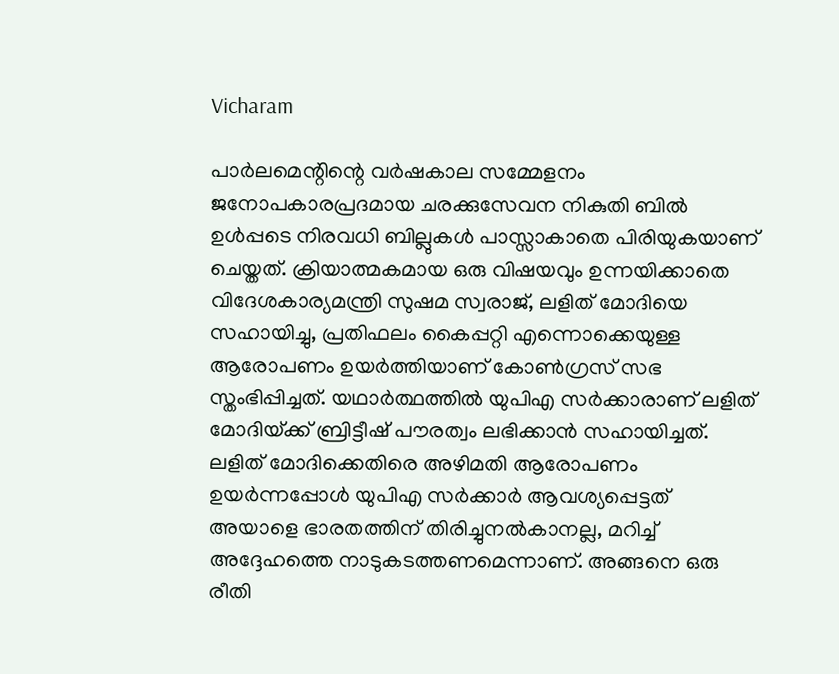Vicharam

പാര്‍ലമെന്റിന്റെ വര്‍ഷകാല സമ്മേളനം ജനോപകാരപ്രദമായ ചരക്കുസേവന നികുതി ബില്‍ ഉള്‍പ്പടെ നിരവധി ബില്ലുകള്‍ പാസ്സാകാതെ പിരിയുകയാണ് ചെയ്തത്. ക്രിയാത്മകമായ ഒരു വിഷയവും ഉന്നയിക്കാതെ വിദേശകാര്യമന്ത്രി സുഷമ സ്വരാജ്, ലളിത് മോദിയെ സഹായിച്ചു, പ്രതിഫലം കൈപ്പറ്റി എന്നൊക്കെയുള്ള ആരോപണം ഉയര്‍ത്തിയാണ് കോണ്‍ഗ്രസ് സഭ സ്തംഭിപ്പിച്ചത്. യഥാര്‍ത്ഥത്തില്‍ യുപിഎ സര്‍ക്കാരാണ് ലളിത് മോദിയ്‌ക്ക് ബ്രിട്ടീഷ് പൗരത്വം ലഭിക്കാന്‍ സഹായിച്ചത്. ലളിത് മോദിക്കെതിരെ അഴിമതി ആരോപണം ഉയര്‍ന്നപ്പോള്‍ യുപിഎ സര്‍ക്കാര്‍ ആവശ്യപ്പെട്ടത് അയാളെ ഭാരതത്തിന് തിരിച്ചുനല്‍കാനല്ല, മറിച്ച് അദ്ദേഹത്തെ നാടുകടത്തണമെന്നാണ്. അങ്ങനെ ഒരു രീതി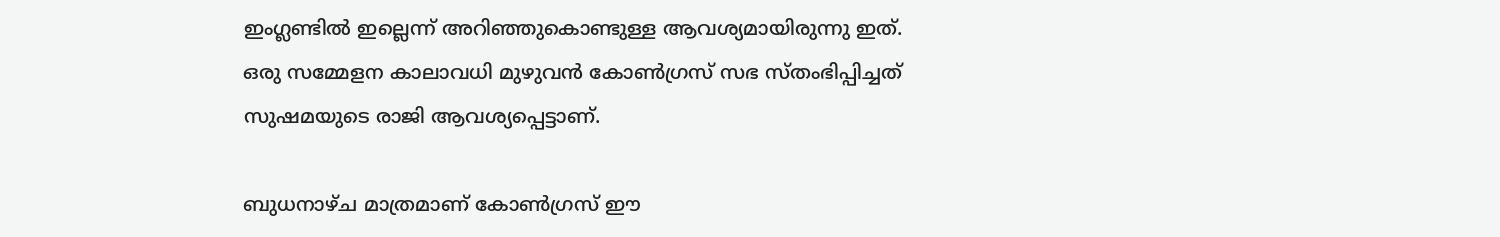ഇംഗ്ലണ്ടില്‍ ഇല്ലെന്ന് അറിഞ്ഞുകൊണ്ടുള്ള ആവശ്യമായിരുന്നു ഇത്. ഒരു സമ്മേളന കാലാവധി മുഴുവന്‍ കോണ്‍ഗ്രസ് സഭ സ്തംഭിപ്പിച്ചത് സുഷമയുടെ രാജി ആവശ്യപ്പെട്ടാണ്.

ബുധനാഴ്ച മാത്രമാണ് കോണ്‍ഗ്രസ് ഈ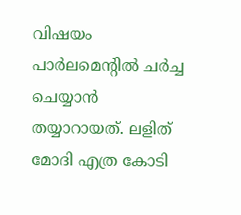വിഷയം പാര്‍ലമെന്റില്‍ ചര്‍ച്ച ചെയ്യാന്‍ തയ്യാറായത്. ലളിത് മോദി എത്ര കോടി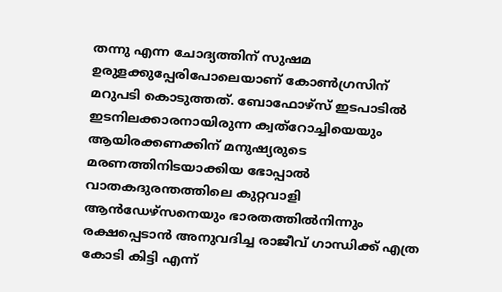തന്നു എന്ന ചോദ്യത്തിന് സുഷമ ഉരുളക്കുപ്പേരിപോലെയാണ് കോണ്‍ഗ്രസിന് മറുപടി കൊടുത്തത്. ബോഫോഴ്‌സ് ഇടപാടില്‍ ഇടനിലക്കാരനായിരുന്ന ക്വത്‌റോച്ചിയെയും ആയിരക്കണക്കിന് മനുഷ്യരുടെ മരണത്തിനിടയാക്കിയ ഭോപ്പാല്‍ വാതകദുരന്തത്തിലെ കുറ്റവാളി ആന്‍ഡേഴ്‌സനെയും ഭാരതത്തില്‍നിന്നും രക്ഷപ്പെടാന്‍ അനുവദിച്ച രാജീവ് ഗാന്ധിക്ക് എത്ര കോടി കിട്ടി എന്ന്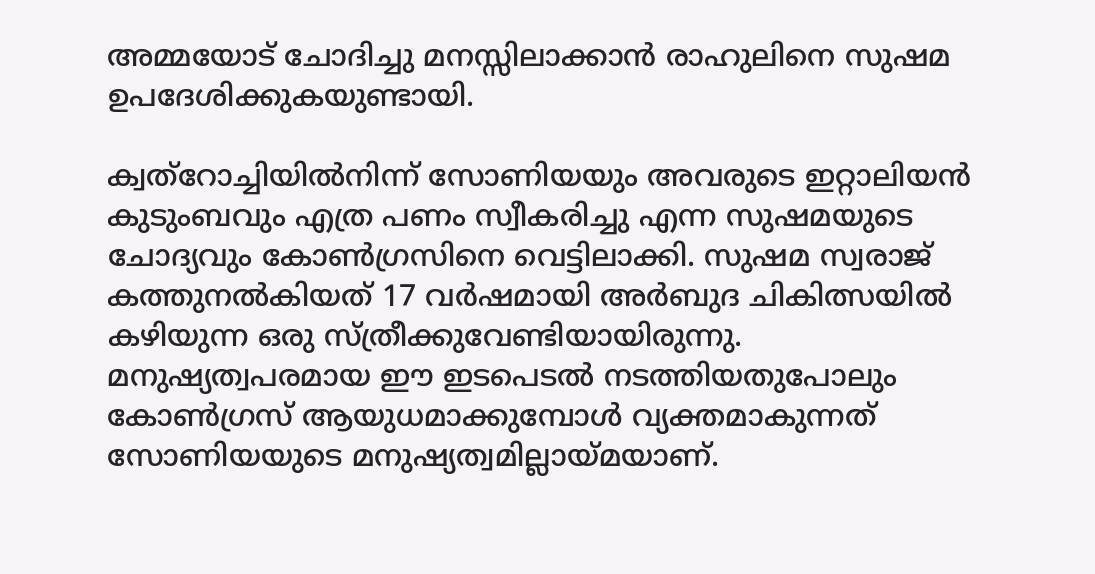അമ്മയോട് ചോദിച്ചു മനസ്സിലാക്കാന്‍ രാഹുലിനെ സുഷമ ഉപദേശിക്കുകയുണ്ടായി.

ക്വത്‌റോച്ചിയില്‍നിന്ന് സോണിയയും അവരുടെ ഇറ്റാലിയന്‍ കുടുംബവും എത്ര പണം സ്വീകരിച്ചു എന്ന സുഷമയുടെ ചോദ്യവും കോണ്‍ഗ്രസിനെ വെട്ടിലാക്കി. സുഷമ സ്വരാജ് കത്തുനല്‍കിയത് 17 വര്‍ഷമായി അര്‍ബുദ ചികിത്സയില്‍ കഴിയുന്ന ഒരു സ്ത്രീക്കുവേണ്ടിയായിരുന്നു. മനുഷ്യത്വപരമായ ഈ ഇടപെടല്‍ നടത്തിയതുപോലും കോണ്‍ഗ്രസ് ആയുധമാക്കുമ്പോള്‍ വ്യക്തമാകുന്നത് സോണിയയുടെ മനുഷ്യത്വമില്ലായ്‌മയാണ്.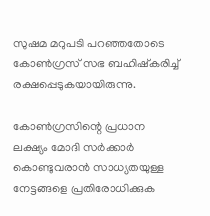സുഷമ മറുപടി പറഞ്ഞതോടെ കോണ്‍ഗ്രസ് സഭ ബഹിഷ്‌കരിച്ച് രക്ഷപ്പെടുകയായിരുന്നു.

കോണ്‍ഗ്രസിന്റെ പ്രധാന ലക്ഷ്യം മോദി സര്‍ക്കാര്‍ കൊണ്ടുവരാന്‍ സാധ്യതയുള്ള നേട്ടങ്ങളെ പ്രതിരോധിക്കുക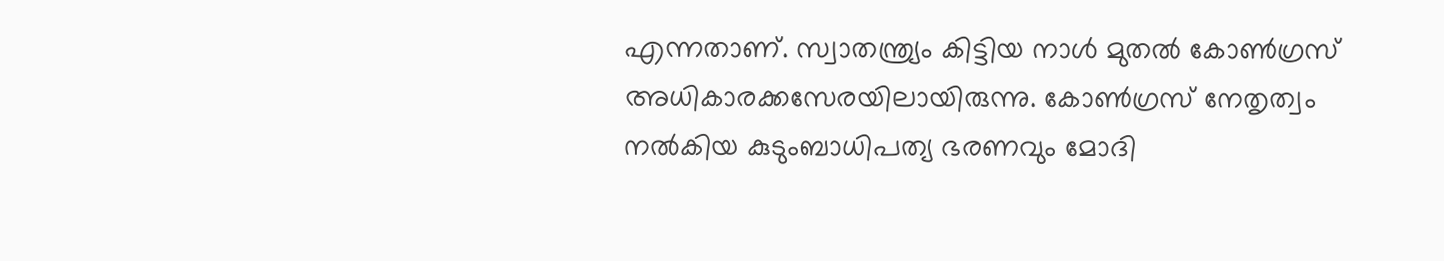എന്നതാണ്. സ്വാതന്ത്ര്യം കിട്ടിയ നാള്‍ മുതല്‍ കോണ്‍ഗ്രസ് അധികാരക്കസേരയിലായിരുന്നു. കോണ്‍ഗ്രസ് നേതൃത്വം നല്‍കിയ കുടുംബാധിപത്യ ഭരണവും മോദി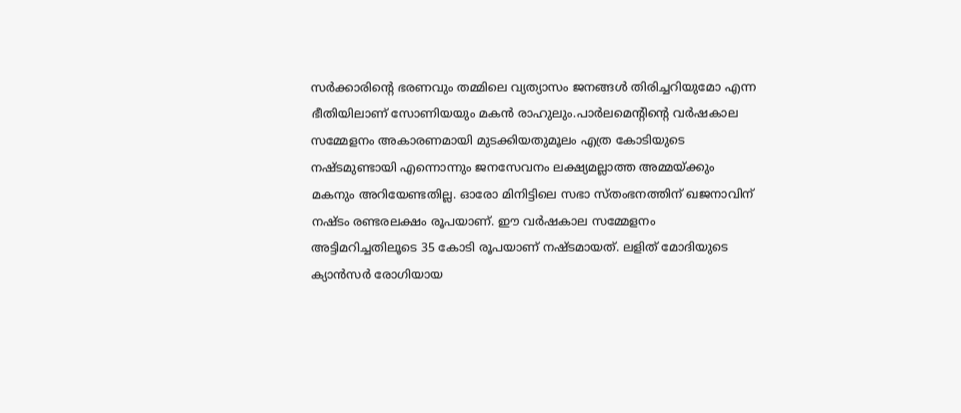സര്‍ക്കാരിന്റെ ഭരണവും തമ്മിലെ വ്യത്യാസം ജനങ്ങള്‍ തിരിച്ചറിയുമോ എന്ന ഭീതിയിലാണ് സോണിയയും മകന്‍ രാഹുലും.പാര്‍ലമെന്റിന്റെ വര്‍ഷകാല സമ്മേളനം അകാരണമായി മുടക്കിയതുമൂലം എത്ര കോടിയുടെ നഷ്ടമുണ്ടായി എന്നൊന്നും ജനസേവനം ലക്ഷ്യമല്ലാത്ത അമ്മയ്‌ക്കും മകനും അറിയേണ്ടതില്ല. ഓരോ മിനിട്ടിലെ സഭാ സ്തംഭനത്തിന് ഖജനാവിന് നഷ്ടം രണ്ടരലക്ഷം രൂപയാണ്. ഈ വര്‍ഷകാല സമ്മേളനം അട്ടിമറിച്ചതിലൂടെ 35 കോടി രൂപയാണ് നഷ്ടമായത്. ലളിത് മോദിയുടെ ക്യാന്‍സര്‍ രോഗിയായ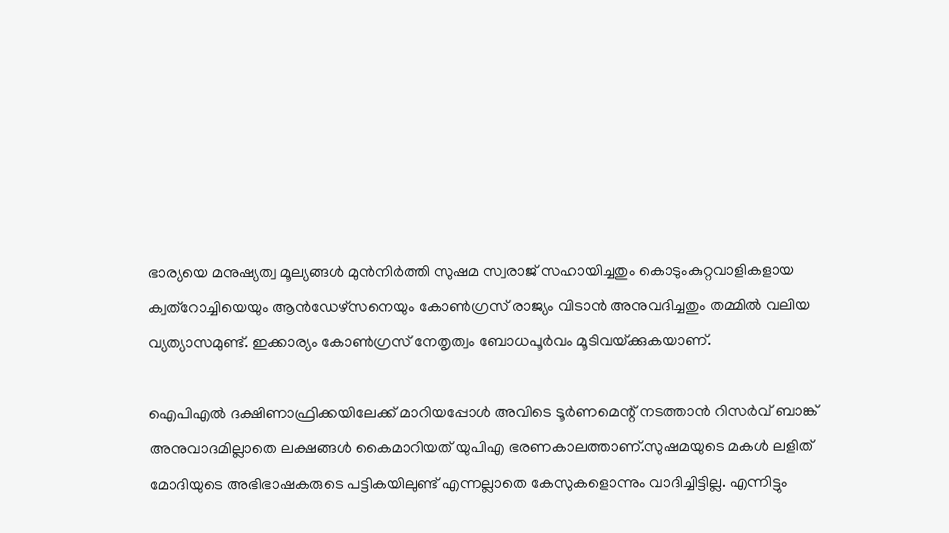ഭാര്യയെ മനുഷ്യത്വ മൂല്യങ്ങള്‍ മുന്‍നിര്‍ത്തി സുഷമ സ്വരാജ് സഹായിച്ചതും കൊടുംകുറ്റവാളികളായ ക്വത്‌റോച്ചിയെയും ആന്‍ഡേഴ്‌സനെയും കോണ്‍ഗ്രസ് രാജ്യം വിടാന്‍ അനുവദിച്ചതും തമ്മില്‍ വലിയ വ്യത്യാസമുണ്ട്. ഇക്കാര്യം കോണ്‍ഗ്രസ് നേതൃത്വം ബോധപൂര്‍വം മൂടിവയ്‌ക്കുകയാണ്.

ഐപിഎല്‍ ദക്ഷിണാഫ്രിക്കയിലേക്ക് മാറിയപ്പോള്‍ അവിടെ ടൂര്‍ണമെന്റ് നടത്താന്‍ റിസര്‍വ് ബാങ്ക് അനുവാദമില്ലാതെ ലക്ഷങ്ങള്‍ കൈമാറിയത് യുപിഎ ഭരണകാലത്താണ്.സുഷമയുടെ മകള്‍ ലളിത് മോദിയുടെ അഭിഭാഷകരുടെ പട്ടികയിലുണ്ട് എന്നല്ലാതെ കേസുകളൊന്നും വാദിച്ചിട്ടില്ല. എന്നിട്ടും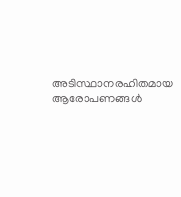അടിസ്ഥാനരഹിതമായ ആരോപണങ്ങള്‍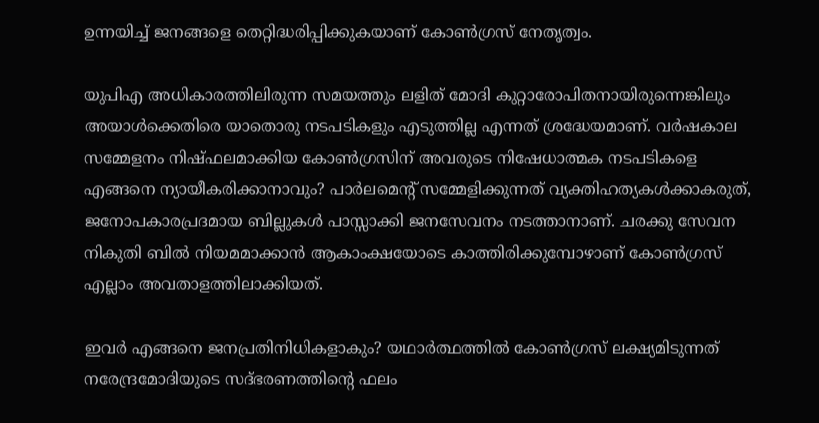ഉന്നയിച്ച് ജനങ്ങളെ തെറ്റിദ്ധരിപ്പിക്കുകയാണ് കോണ്‍ഗ്രസ് നേതൃത്വം.

യുപിഎ അധികാരത്തിലിരുന്ന സമയത്തും ലളിത് മോദി കുറ്റാരോപിതനായിരുന്നെങ്കിലും അയാള്‍ക്കെതിരെ യാതൊരു നടപടികളും എടുത്തില്ല എന്നത് ശ്രദ്ധേയമാണ്. വര്‍ഷകാല സമ്മേളനം നിഷ്ഫലമാക്കിയ കോണ്‍ഗ്രസിന് അവരുടെ നിഷേധാത്മക നടപടികളെ എങ്ങനെ ന്യായീകരിക്കാനാവും? പാര്‍ലമെന്റ് സമ്മേളിക്കുന്നത് വ്യക്തിഹത്യകള്‍ക്കാകരുത്, ജനോപകാരപ്രദമായ ബില്ലുകള്‍ പാസ്സാക്കി ജനസേവനം നടത്താനാണ്. ചരക്കു സേവന നികുതി ബില്‍ നിയമമാക്കാന്‍ ആകാംക്ഷയോടെ കാത്തിരിക്കുമ്പോഴാണ് കോണ്‍ഗ്രസ് എല്ലാം അവതാളത്തിലാക്കിയത്.

ഇവര്‍ എങ്ങനെ ജനപ്രതിനിധികളാകും? യഥാര്‍ത്ഥത്തില്‍ കോണ്‍ഗ്രസ് ലക്ഷ്യമിടുന്നത് നരേന്ദ്രമോദിയുടെ സദ്ഭരണത്തിന്റെ ഫലം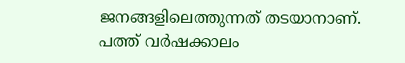ജനങ്ങളിലെത്തുന്നത് തടയാനാണ്. പത്ത് വര്‍ഷക്കാലം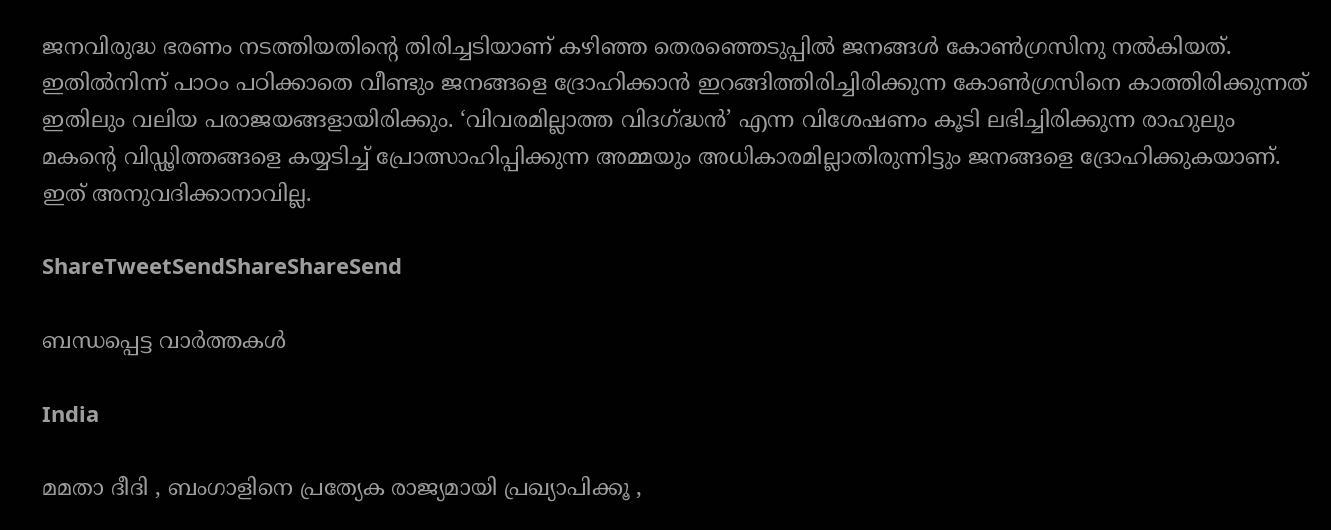ജനവിരുദ്ധ ഭരണം നടത്തിയതിന്റെ തിരിച്ചടിയാണ് കഴിഞ്ഞ തെരഞ്ഞെടുപ്പില്‍ ജനങ്ങള്‍ കോണ്‍ഗ്രസിനു നല്‍കിയത്. ഇതില്‍നിന്ന് പാഠം പഠിക്കാതെ വീണ്ടും ജനങ്ങളെ ദ്രോഹിക്കാന്‍ ഇറങ്ങിത്തിരിച്ചിരിക്കുന്ന കോണ്‍ഗ്രസിനെ കാത്തിരിക്കുന്നത് ഇതിലും വലിയ പരാജയങ്ങളായിരിക്കും. ‘വിവരമില്ലാത്ത വിദഗ്‌ദ്ധന്‍’ എന്ന വിശേഷണം കൂടി ലഭിച്ചിരിക്കുന്ന രാഹുലും മകന്റെ വിഡ്ഢിത്തങ്ങളെ കയ്യടിച്ച് പ്രോത്സാഹിപ്പിക്കുന്ന അമ്മയും അധികാരമില്ലാതിരുന്നിട്ടും ജനങ്ങളെ ദ്രോഹിക്കുകയാണ്. ഇത് അനുവദിക്കാനാവില്ല.

ShareTweetSendShareShareSend

ബന്ധപ്പെട്ട വാര്‍ത്തകള്‍

India

മമതാ ദീദി , ബംഗാളിനെ പ്രത്യേക രാജ്യമായി പ്രഖ്യാപിക്കൂ ,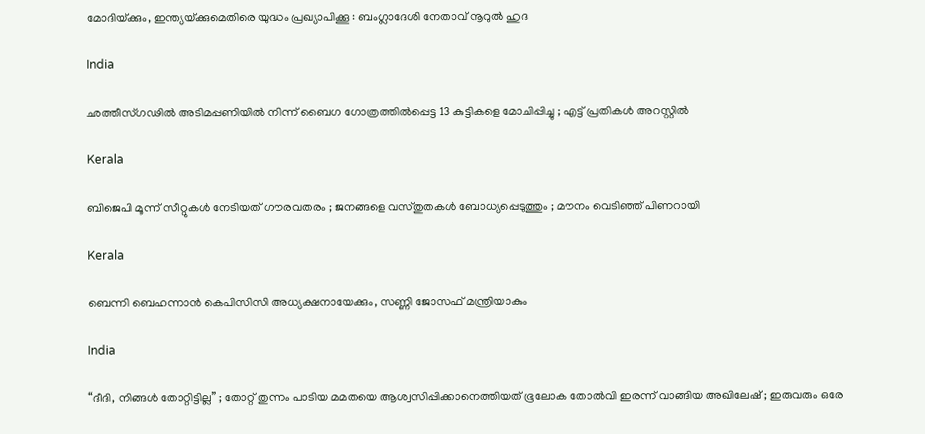മോദിയ്‌ക്കും, ഇന്ത്യയ്‌ക്കുമെതിരെ യുദ്ധം പ്രഖ്യാപിക്കൂ : ബംഗ്ലാദേശി നേതാവ് നൂറുൽ ഹുദ

India

ഛത്തീസ്ഗഢിൽ അടിമപ്പണിയിൽ നിന്ന് ബൈഗ ഗോത്രത്തിൽപ്പെട്ട 13 കുട്ടികളെ മോചിപ്പിച്ചു ; എട്ട് പ്രതികൾ അറസ്റ്റിൽ

Kerala

ബിജെപി മൂന്ന് സീറ്റുകൾ നേടിയത് ഗൗരവതരം ; ജനങ്ങളെ വസ്തുതകൾ ബോധ്യപ്പെടുത്തും ; മൗനം വെടിഞ്ഞ് പിണറായി

Kerala

ബെന്നി ബെഹന്നാൻ കെപിസിസി അധ്യക്ഷനായേക്കും, സണ്ണി ജോസഫ് മന്ത്രിയാകും

India

“ദീദി, നിങ്ങൾ തോറ്റിട്ടില്ല” ; തോറ്റ് തുന്നം പാടിയ മമതയെ ആശ്വസിപ്പിക്കാനെത്തിയത് ഭൂലോക തോൽവി ഇരന്ന് വാങ്ങിയ അഖിലേഷ് ; ഇരുവരും ഒരേ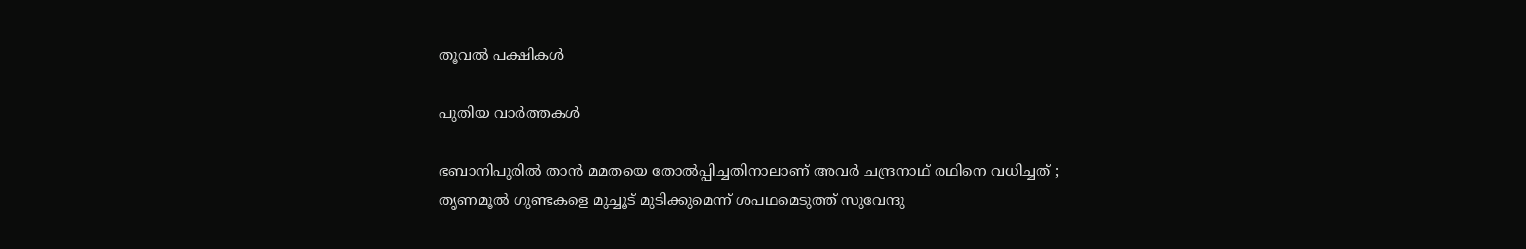തൂവൽ പക്ഷികൾ

പുതിയ വാര്‍ത്തകള്‍

ഭബാനിപുരിൽ താൻ മമതയെ തോൽപ്പിച്ചതിനാലാണ് അവർ ചന്ദ്രനാഥ് രഥിനെ വധിച്ചത് ; തൃണമൂൽ ഗുണ്ടകളെ മുച്ചൂട് മുടിക്കുമെന്ന് ശപഥമെടുത്ത് സുവേന്ദു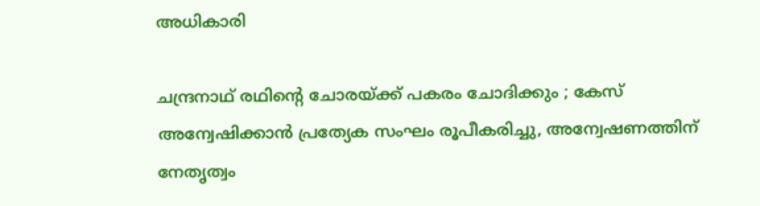അധികാരി

ചന്ദ്രനാഥ് രഥിന്റെ ചോരയ്‌ക്ക് പകരം ചോദിക്കും ; കേസ് അന്വേഷിക്കാൻ പ്രത്യേക സംഘം രൂപീകരിച്ചു, അന്വേഷണത്തിന് നേതൃത്വം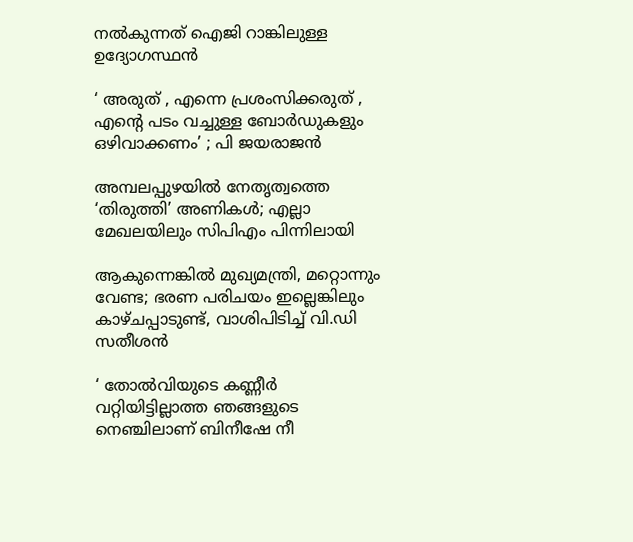നൽകുന്നത് ഐജി റാങ്കിലുള്ള ഉദ്യോഗസ്ഥൻ

‘ അരുത് , എന്നെ പ്രശംസിക്കരുത് , എന്റെ പടം വച്ചുള്ള ബോര്‍ഡുകളും ഒഴിവാക്കണം’ ; പി ജയരാജൻ

അമ്പലപ്പുഴയില്‍ നേതൃത്വത്തെ ‘തിരുത്തി’ അണികള്‍; എല്ലാ മേഖലയിലും സിപിഎം പിന്നിലായി

ആകുന്നെങ്കിൽ മുഖ്യമന്ത്രി, മറ്റൊന്നും വേണ്ട; ഭരണ പരിചയം ഇല്ലെങ്കിലും കാഴ്ചപ്പാടുണ്ട്, വാശിപിടിച്ച് വി.ഡി സതീശൻ

‘ തോൽവിയുടെ കണ്ണീർ വറ്റിയിട്ടില്ലാത്ത ഞങ്ങളുടെ നെഞ്ചിലാണ് ബിനീഷേ നീ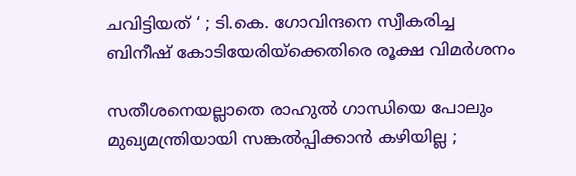ചവിട്ടിയത് ‘ ; ടി.കെ. ഗോവിന്ദനെ സ്വീകരിച്ച ബിനീഷ് കോടിയേരിയ്‌ക്കെതിരെ രൂക്ഷ വിമർശനം

സതീശനെയല്ലാതെ രാഹുൽ ഗാന്ധിയെ പോലും മുഖ്യമന്ത്രിയായി സങ്കൽപ്പിക്കാൻ കഴിയില്ല ;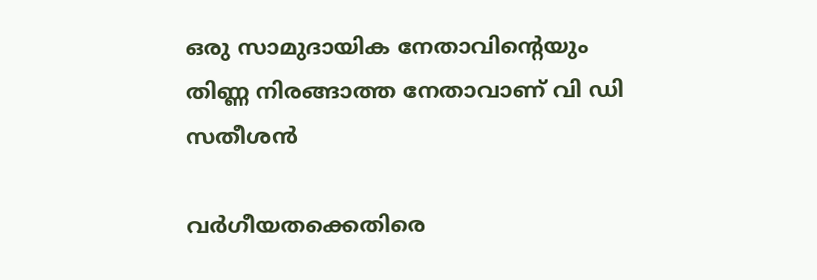ഒരു സാമുദായിക നേതാവിന്റെയും തിണ്ണ നിരങ്ങാത്ത നേതാവാണ് വി ഡി സതീശൻ

വർഗീയതക്കെതിരെ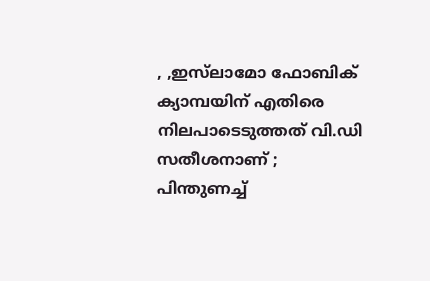, ,ഇസ്‌ലാമോ ഫോബിക് ക്യാമ്പയിന് എതിരെ നിലപാടെടുത്തത് വി.ഡി സതീശനാണ് ; പിന്തുണച്ച്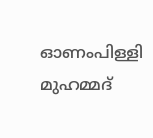ഓണംപിള്ളി മുഹമ്മദ്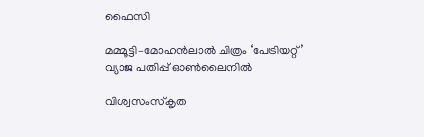ഫൈസി

മമ്മൂട്ടി–മോഹൻലാൽ ചിത്രം ‘പേട്രിയറ്റ്’ വ്യാജ പതിപ്പ് ഓൺലൈനിൽ

വിശ്വസംസ്‌കൃത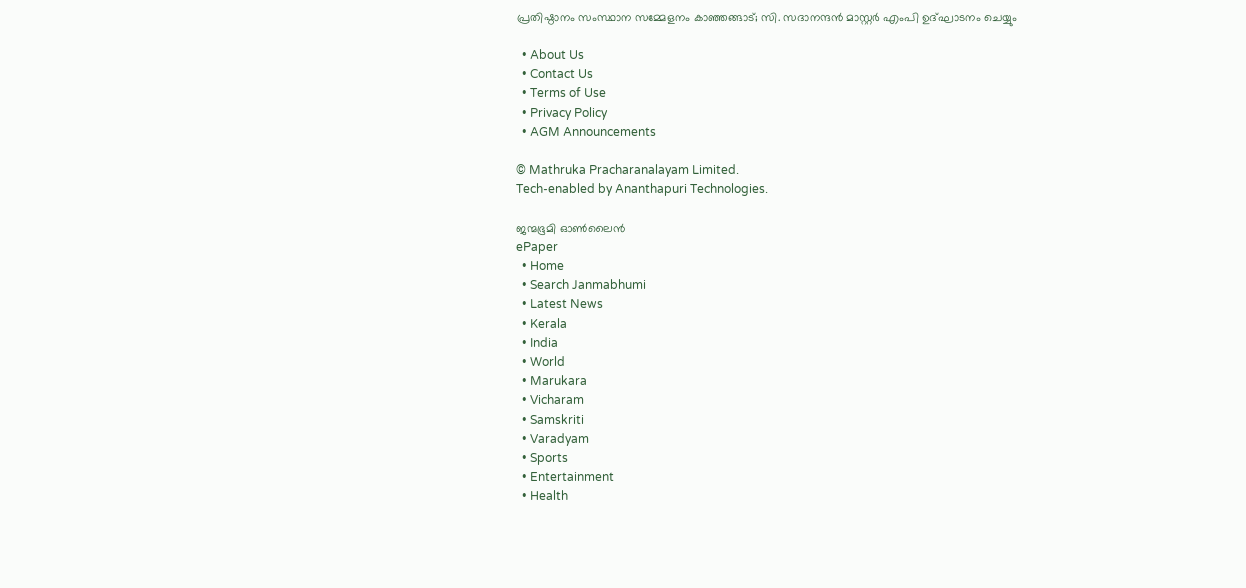പ്രതിഷ്ഠാനം സംസ്ഥാന സമ്മേളനം കാഞ്ഞങ്ങാട്; സി. സദാനന്ദന്‍ മാസ്റ്റര്‍ എംപി ഉദ്ഘാടനം ചെയ്യും

  • About Us
  • Contact Us
  • Terms of Use
  • Privacy Policy
  • AGM Announcements

© Mathruka Pracharanalayam Limited.
Tech-enabled by Ananthapuri Technologies.

ജന്മഭൂമി ഓണ്‍ലൈന്‍
ePaper
  • Home
  • Search Janmabhumi
  • Latest News
  • Kerala
  • India
  • World
  • Marukara
  • Vicharam
  • Samskriti
  • Varadyam
  • Sports
  • Entertainment
  • Health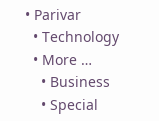• Parivar
  • Technology
  • More …
    • Business
    • Special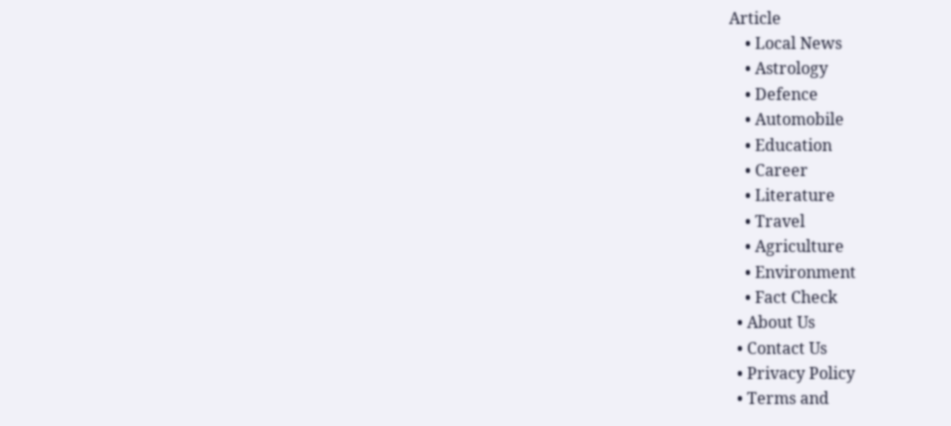Article
    • Local News
    • Astrology
    • Defence
    • Automobile
    • Education
    • Career
    • Literature
    • Travel
    • Agriculture
    • Environment
    • Fact Check
  • About Us
  • Contact Us
  • Privacy Policy
  • Terms and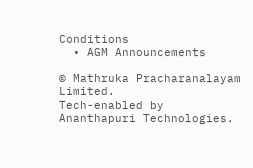Conditions
  • AGM Announcements

© Mathruka Pracharanalayam Limited.
Tech-enabled by Ananthapuri Technologies.